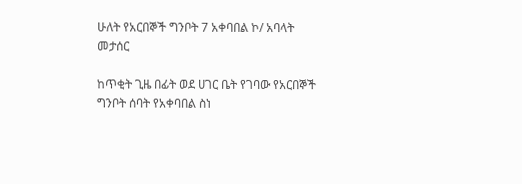ሁለት የአርበኞች ግንቦት 7 አቀባበል ኮ/ አባላት መታሰር

ከጥቂት ጊዜ በፊት ወደ ሀገር ቤት የገባው የአርበኞች ግንቦት ሰባት የአቀባበል ስነ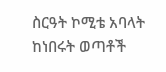ስርዓት ኮሚቴ አባላት ከነበሩት ወጣቶች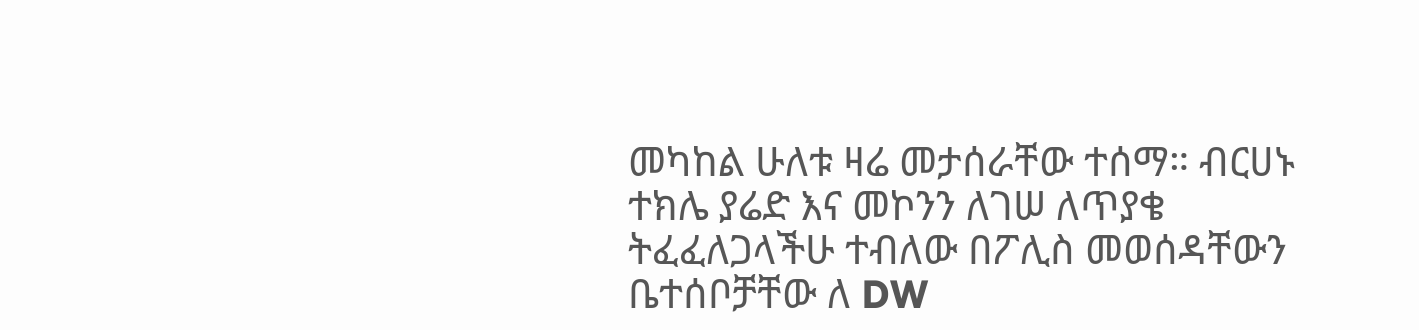መካከል ሁለቱ ዛሬ መታሰራቸው ተሰማ። ብርሀኑ ተክሌ ያሬድ እና መኮንን ለገሠ ለጥያቄ ትፈፈለጋላችሁ ተብለው በፖሊስ መወሰዳቸውን ቤተሰቦቻቸው ለ DW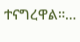ተናግረዋል።…